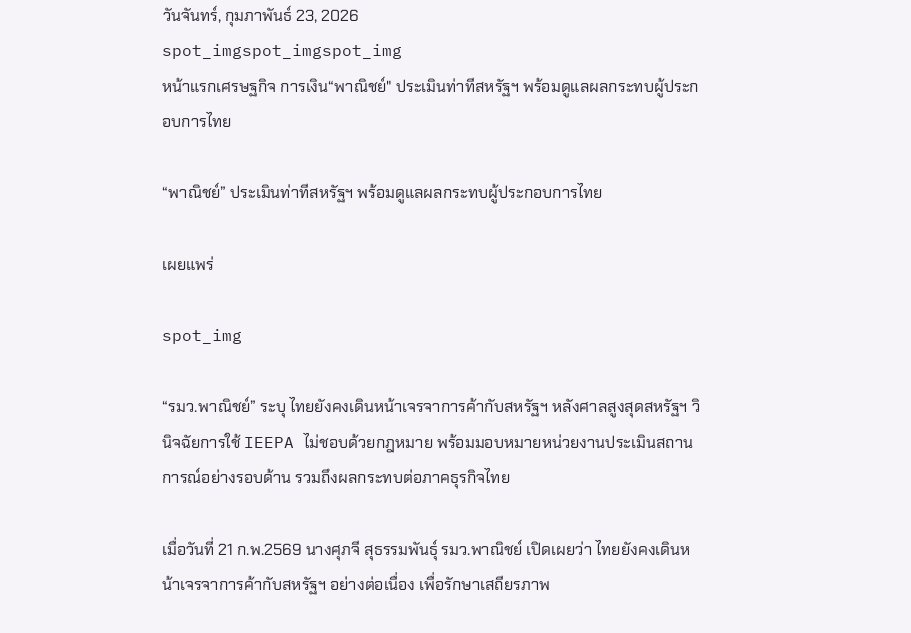วันจันทร์, กุมภาพันธ์ 23, 2026
spot_imgspot_imgspot_img
หน้าแรกเศรษฐกิจ การเงิน“พาณิชย์" ประเมินท่าทีสหรัฐฯ พร้อมดูแลผลกระทบผู้ประกอบการไทย

“พาณิชย์” ประเมินท่าทีสหรัฐฯ พร้อมดูแลผลกระทบผู้ประกอบการไทย

เผยแพร่

spot_img

“รมว.พาณิชย์” ระบุ ไทยยังคงเดินหน้าเจรจาการค้ากับสหรัฐฯ หลังศาลสูงสุดสหรัฐฯ วินิจฉัยการใช้ IEEPA ไม่ชอบด้วยกฎหมาย พร้อมมอบหมายหน่วยงานประเมินสถานการณ์อย่างรอบด้าน รวมถึงผลกระทบต่อภาคธุรกิจไทย

เมื่อวันที่ 21 ก.พ.2569 นางศุภจี สุธรรมพันธุ์ รมว.พาณิชย์ เปิดเผยว่า ไทยยังคงเดินหน้าเจรจาการค้ากับสหรัฐฯ อย่างต่อเนื่อง เพื่อรักษาเสถียรภาพ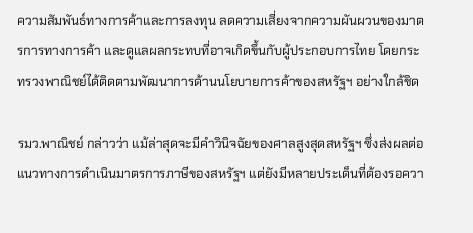ความสัมพันธ์ทางการค้าและการลงทุน ลดความเสี่ยงจากความผันผวนของมาตรการทางการค้า และดูแลผลกระทบที่อาจเกิดขึ้นกับผู้ประกอบการไทย โดยกระทรวงพาณิชย์ได้ติดตามพัฒนาการด้านนโยบายการค้าของสหรัฐฯ อย่างใกล้ชิด

รมว.พาณิชย์ กล่าวว่า แม้ล่าสุดจะมีคำวินิจฉัยของศาลสูงสุดสหรัฐฯ ซึ่งส่งผลต่อแนวทางการดำเนินมาตรการภาษีของสหรัฐฯ แต่ยังมีหลายประเด็นที่ต้องรอควา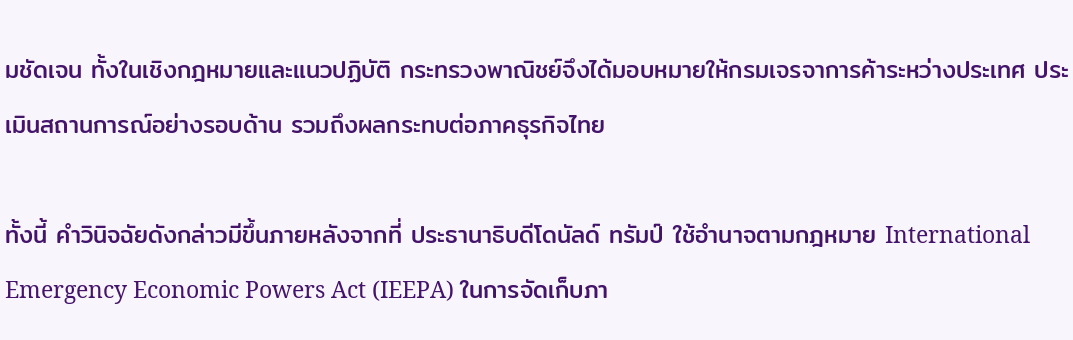มชัดเจน ทั้งในเชิงกฎหมายและแนวปฏิบัติ กระทรวงพาณิชย์จึงได้มอบหมายให้กรมเจรจาการค้าระหว่างประเทศ ประเมินสถานการณ์อย่างรอบด้าน รวมถึงผลกระทบต่อภาคธุรกิจไทย

ทั้งนี้ คำวินิจฉัยดังกล่าวมีขึ้นภายหลังจากที่ ประธานาธิบดีโดนัลด์ ทรัมป์ ใช้อำนาจตามกฎหมาย International Emergency Economic Powers Act (IEEPA) ในการจัดเก็บภา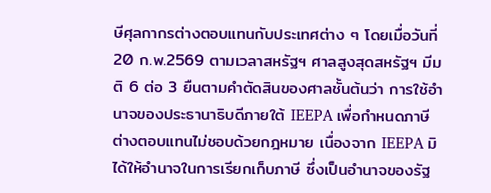ษีศุลกากรต่างตอบแทนกับประเทศต่าง ๆ โดยเมื่อวันที่ 20 ก.พ.2569 ตามเวลาสหรัฐฯ ศาลสูงสุดสหรัฐฯ มีมติ 6 ต่อ 3 ยืนตามคำตัดสินของศาลชั้นต้นว่า การใช้อำนาจของประธานาธิบดีภายใต้ IEEPA เพื่อกำหนดภาษีต่างตอบแทนไม่ชอบด้วยกฎหมาย เนื่องจาก IEEPA มิได้ให้อำนาจในการเรียกเก็บภาษี ซึ่งเป็นอำนาจของรัฐ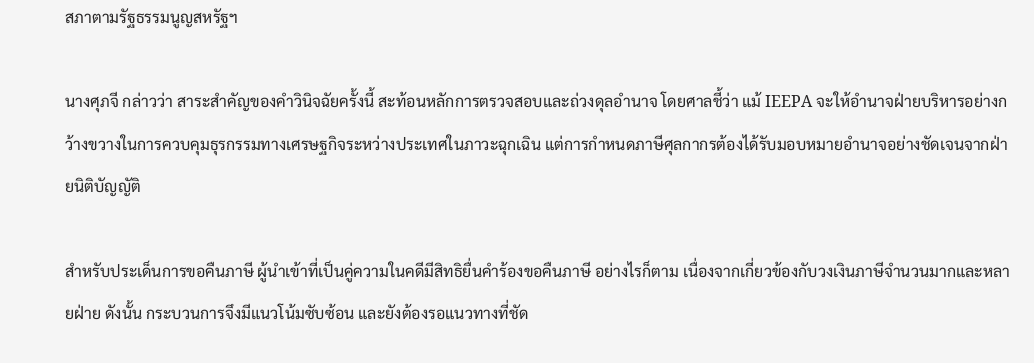สภาตามรัฐธรรมนูญสหรัฐฯ

นางศุภจี กล่าวว่า สาระสำคัญของคำวินิจฉัยครั้งนี้ สะท้อนหลักการตรวจสอบและถ่วงดุลอำนาจ โดยศาลชี้ว่า แม้ IEEPA จะให้อำนาจฝ่ายบริหารอย่างกว้างขวางในการควบคุมธุรกรรมทางเศรษฐกิจระหว่างประเทศในภาวะฉุกเฉิน แต่การกำหนดภาษีศุลกากรต้องได้รับมอบหมายอำนาจอย่างชัดเจนจากฝ่ายนิติบัญญัติ

สำหรับประเด็นการขอคืนภาษี ผู้นำเข้าที่เป็นคู่ความในคดีมีสิทธิยื่นคำร้องขอคืนภาษี อย่างไรก็ตาม เนื่องจากเกี่ยวข้องกับวงเงินภาษีจำนวนมากและหลายฝ่าย ดังนั้น กระบวนการจึงมีแนวโน้มซับซ้อน และยังต้องรอแนวทางที่ชัด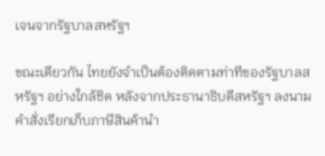เจนจากรัฐบาลสหรัฐฯ

ขณะเดียวกัน ไทยยังจำเป็นต้องติดตามท่าทีของรัฐบาลสหรัฐฯ อย่างใกล้ชิด หลังจากประธานาธิบดีสหรัฐฯ ลงนามคำสั่งเรียกเก็บภาษีสินค้านำ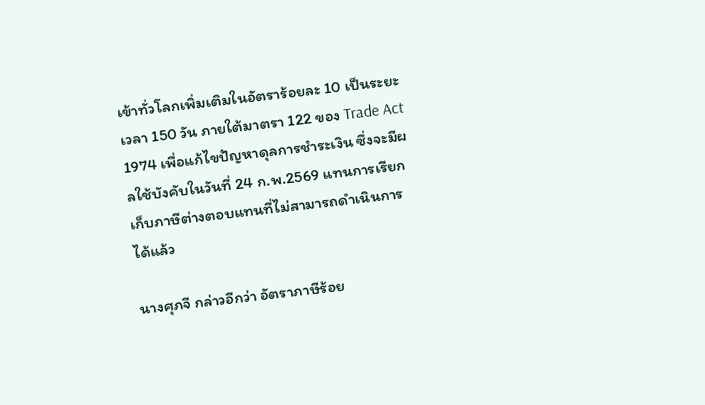เข้าทั่วโลกเพิ่มเติมในอัตราร้อยละ 10 เป็นระยะเวลา 150 วัน ภายใต้มาตรา 122 ของ Trade Act 1974 เพื่อแก้ไขปัญหาดุลการชำระเงิน ซึ่งจะมีผลใช้บังคับในวันที่ 24 ก.พ.2569 แทนการเรียกเก็บภาษีต่างตอบแทนที่ไม่สามารถดำเนินการได้แล้ว

นางศุภจี กล่าวอีกว่า อัตราภาษีร้อย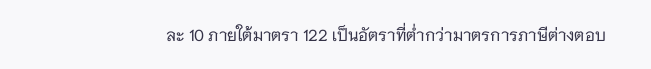ละ 10 ภายใต้มาตรา 122 เป็นอัตราที่ต่ำกว่ามาตรการภาษีต่างตอบ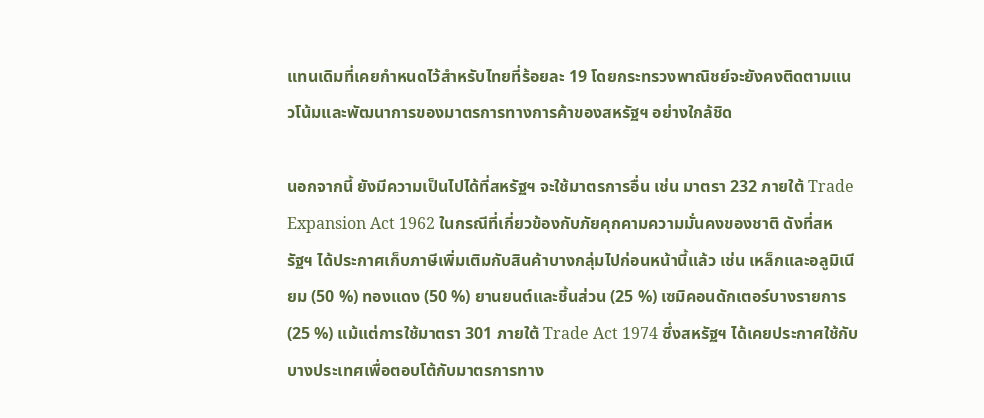แทนเดิมที่เคยกำหนดไว้สำหรับไทยที่ร้อยละ 19 โดยกระทรวงพาณิชย์จะยังคงติดตามแนวโน้มและพัฒนาการของมาตรการทางการค้าของสหรัฐฯ อย่างใกล้ชิด

นอกจากนี้ ยังมีความเป็นไปได้ที่สหรัฐฯ จะใช้มาตรการอื่น เช่น มาตรา 232 ภายใต้ Trade Expansion Act 1962 ในกรณีที่เกี่ยวข้องกับภัยคุกคามความมั่นคงของชาติ ดังที่สหรัฐฯ ได้ประกาศเก็บภาษีเพิ่มเติมกับสินค้าบางกลุ่มไปก่อนหน้านี้แล้ว เช่น เหล็กและอลูมิเนียม (50 %) ทองแดง (50 %) ยานยนต์และชิ้นส่วน (25 %) เซมิคอนดักเตอร์บางรายการ (25 %) แม้แต่การใช้มาตรา 301 ภายใต้ Trade Act 1974 ซึ่งสหรัฐฯ ได้เคยประกาศใช้กับบางประเทศเพื่อตอบโต้กับมาตรการทาง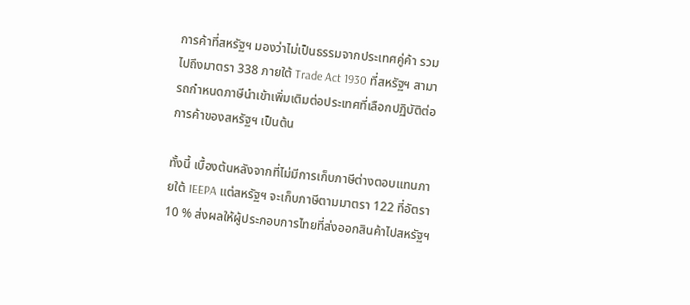การค้าที่สหรัฐฯ มองว่าไม่เป็นธรรมจากประเทศคู่ค้า รวมไปถึงมาตรา 338 ภายใต้ Trade Act 1930 ที่สหรัฐฯ สามารถกำหนดภาษีนำเข้าเพิ่มเติมต่อประเทศที่เลือกปฏิบัติต่อการค้าของสหรัฐฯ เป็นต้น

ทั้งนี้ เบื้องต้นหลังจากที่ไม่มีการเก็บภาษีต่างตอบแทนภายใต้ IEEPA แต่สหรัฐฯ จะเก็บภาษีตามมาตรา 122 ที่อัตรา 10 % ส่งผลให้ผู้ประกอบการไทยที่ส่งออกสินค้าไปสหรัฐฯ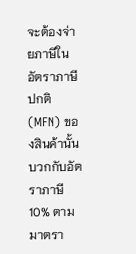จะต้องจ่ายภาษีในอัตราภาษีปกติ (MFN) ของสินค้านั้น บวกกับอัตราภาษี 10% ตามมาตรา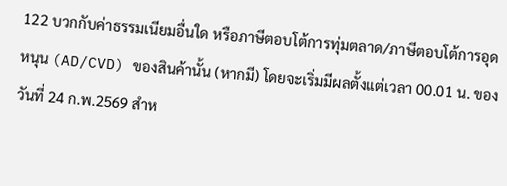122 บวกกับค่าธรรมเนียมอื่นใด หรือภาษีตอบโต้การทุ่มตลาด/ภาษีตอบโต้การอุดหนุน (AD/CVD) ของสินค้านั้น (หากมี) โดยจะเริ่มมีผลตั้งแต่เวลา 00.01 น. ของวันที่ 24 ก.พ.2569 สำห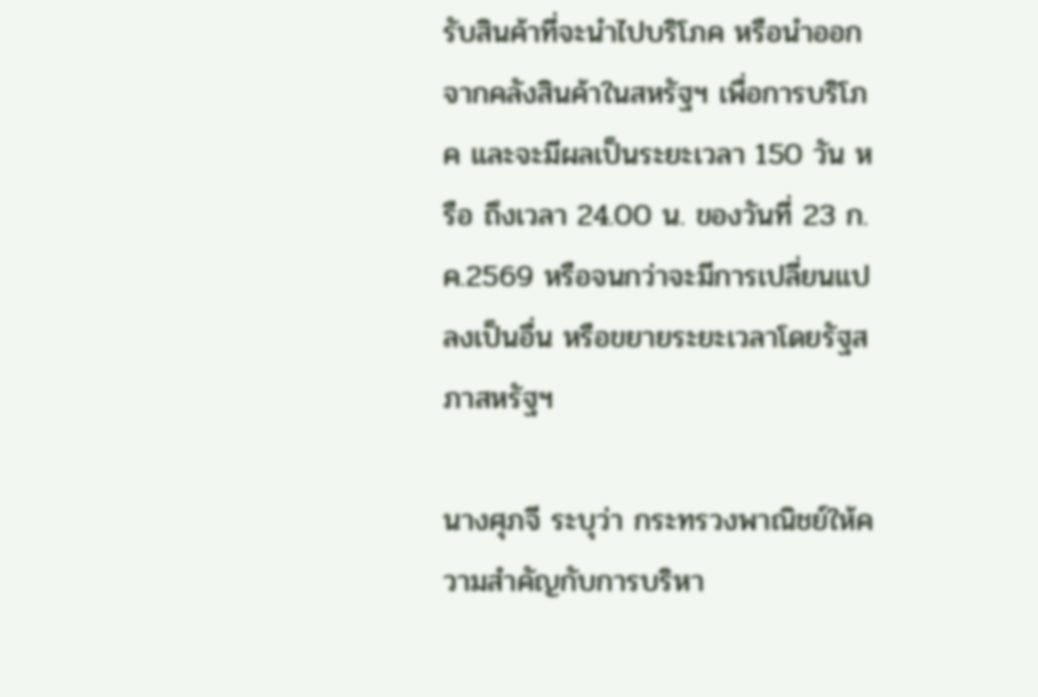รับสินค้าที่จะนำไปบริโภค หรือนำออกจากคลังสินค้าในสหรัฐฯ เพื่อการบริโภค และจะมีผลเป็นระยะเวลา 150 วัน หรือ ถึงเวลา 24.00 น. ของวันที่ 23 ก.ค.2569 หรือจนกว่าจะมีการเปลี่ยนแปลงเป็นอื่น หรือขยายระยะเวลาโดยรัฐสภาสหรัฐฯ

นางศุภจี ระบุว่า กระทรวงพาณิชย์ให้ความสำคัญกับการบริหา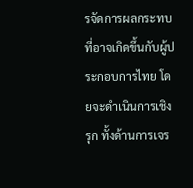รจัดการผลกระทบที่อาจเกิดขึ้นกับผู้ประกอบการไทย โดยจะดำเนินการเชิงรุก ทั้งด้านการเจร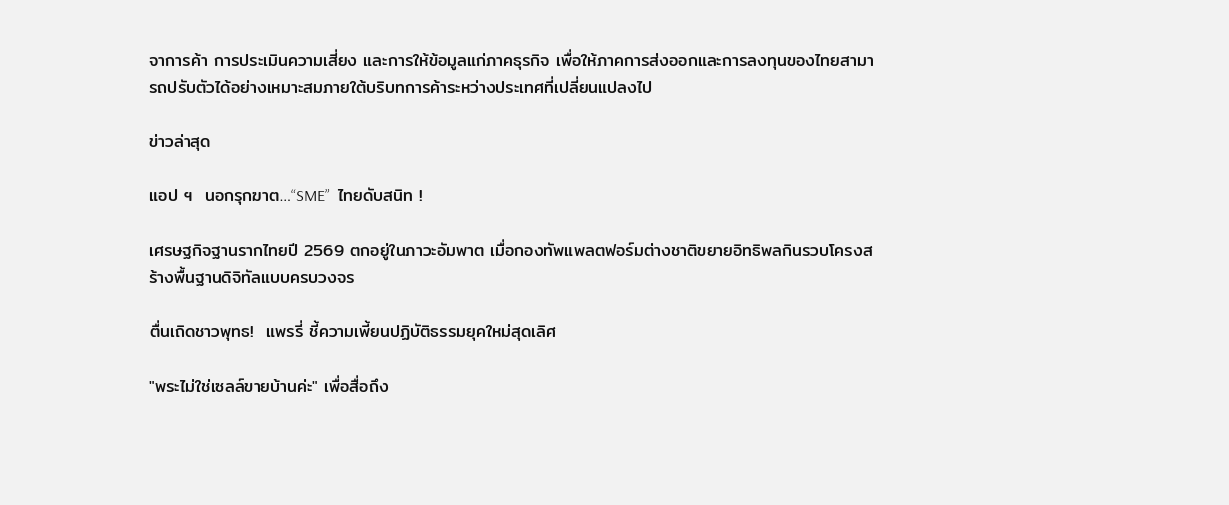จาการค้า การประเมินความเสี่ยง และการให้ข้อมูลแก่ภาคธุรกิจ เพื่อให้ภาคการส่งออกและการลงทุนของไทยสามารถปรับตัวได้อย่างเหมาะสมภายใต้บริบทการค้าระหว่างประเทศที่เปลี่ยนแปลงไป

ข่าวล่าสุด

แอป ฯ  นอกรุกฆาต…“SME”  ไทยดับสนิท !

เศรษฐกิจฐานรากไทยปี 2569 ตกอยู่ในภาวะอัมพาต เมื่อกองทัพแพลตฟอร์มต่างชาติขยายอิทธิพลกินรวบโครงสร้างพื้นฐานดิจิทัลแบบครบวงจร

ตื่นเถิดชาวพุทธ!  แพรรี่ ชี้ความเพี้ยนปฏิบัติธรรมยุคใหม่สุดเลิศ

"พระไม่ใช่เซลล์ขายบ้านค่ะ" เพื่อสื่อถึง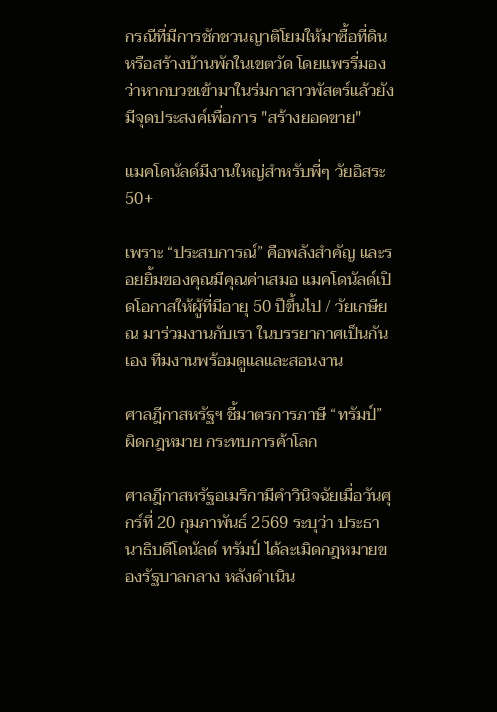กรณีที่มีการชักชวนญาติโยมให้มาซื้อที่ดินหรือสร้างบ้านพักในเขตวัด โดยแพรรี่มองว่าหากบวชเข้ามาในร่มกาสาวพัสตร์แล้วยังมีจุดประสงค์เพื่อการ "สร้างยอดขาย"

แมคโดนัลด์มีงานใหญ่สำหรับพี่ๆ วัยอิสระ 50+

เพราะ “ประสบการณ์” คือพลังสำคัญ และรอยยิ้มของคุณมีคุณค่าเสมอ แมคโดนัลด์เปิดโอกาสให้ผู้ที่มีอายุ 50 ปีขึ้นไป / วัยเกษียณ มาร่วมงานกับเรา ในบรรยากาศเป็นกันเอง ทีมงานพร้อมดูแลและสอนงาน

ศาลฎีกาสหรัฐฯ ชี้มาตรการภาษี “ทรัมป์” ผิดกฎหมาย กระทบการค้าโลก

ศาลฎีกาสหรัฐอเมริกามีคำวินิจฉัยเมื่อวันศุกร์ที่ 20 กุมภาพันธ์ 2569 ระบุว่า ประธานาธิบดีโดนัลด์ ทรัมป์ ได้ละเมิดกฎหมายของรัฐบาลกลาง หลังดำเนิน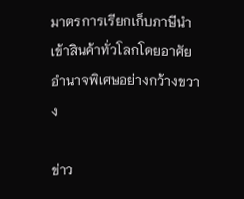มาตรการเรียกเก็บภาษีนำเข้าสินค้าทั่วโลกโดยอาศัยอำนาจพิเศษอย่างกว้างขวาง

ข่าว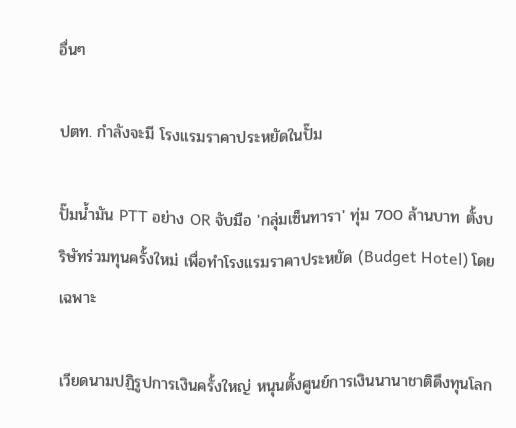อื่นๆ

ปตท. กำลังจะมี โรงแรมราคาประหยัดในปั๊ม

ปั๊มน้ำมัน PTT อย่าง OR จับมือ 'กลุ่มเซ็นทารา' ทุ่ม 700 ล้านบาท ตั้งบริษัทร่วมทุนครั้งใหม่ เพื่อทำโรงแรมราคาประหยัด (Budget Hotel) โดยเฉพาะ

เวียดนามปฏิรูปการเงินครั้งใหญ่ หนุนตั้งศูนย์การเงินนานาชาติดึงทุนโลก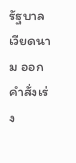รัฐบาลเวียดนาม ออกคำสั่งเร่ง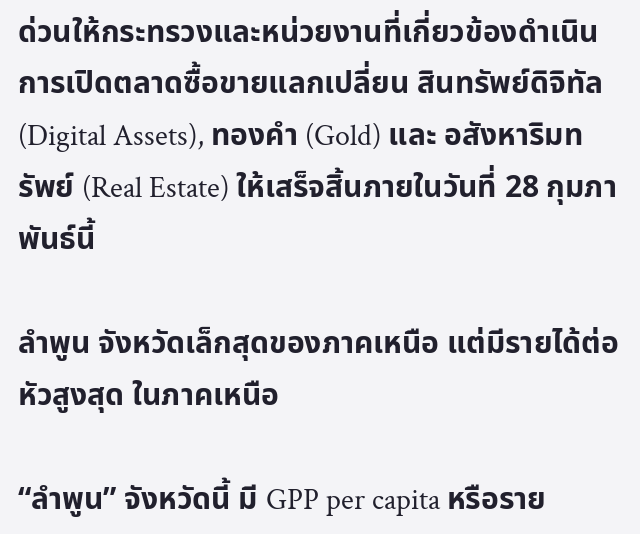ด่วนให้กระทรวงและหน่วยงานที่เกี่ยวข้องดำเนินการเปิดตลาดซื้อขายแลกเปลี่ยน สินทรัพย์ดิจิทัล (Digital Assets), ทองคำ (Gold) และ อสังหาริมทรัพย์ (Real Estate) ให้เสร็จสิ้นภายในวันที่ 28 กุมภาพันธ์นี้

ลำพูน จังหวัดเล็กสุดของภาคเหนือ แต่มีรายได้ต่อหัวสูงสุด ในภาคเหนือ

“ลำพูน” จังหวัดนี้ มี GPP per capita หรือราย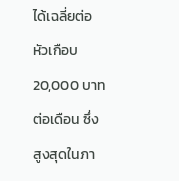ได้เฉลี่ยต่อหัวเกือบ 20,000 บาทต่อเดือน ซึ่งสูงสุดในภา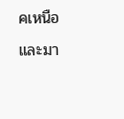คเหนือ และมา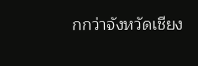กกว่าจังหวัดเชียง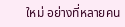ใหม่ อย่างที่หลายคน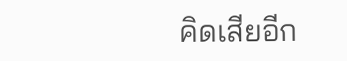คิดเสียอีก